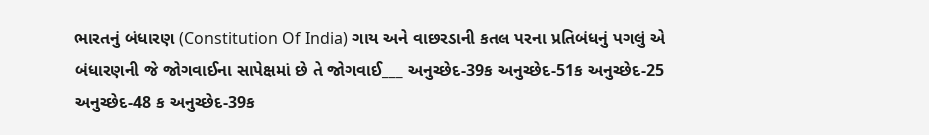ભારતનું બંધારણ (Constitution Of India) ગાય અને વાછરડાની કતલ પરના પ્રતિબંધનું પગલું એ બંધારણની જે જોગવાઈના સાપેક્ષમાં છે તે જોગવાઈ___ અનુચ્છેદ-39ક અનુચ્છેદ-51ક અનુચ્છેદ-25 અનુચ્છેદ-48 ક અનુચ્છેદ-39ક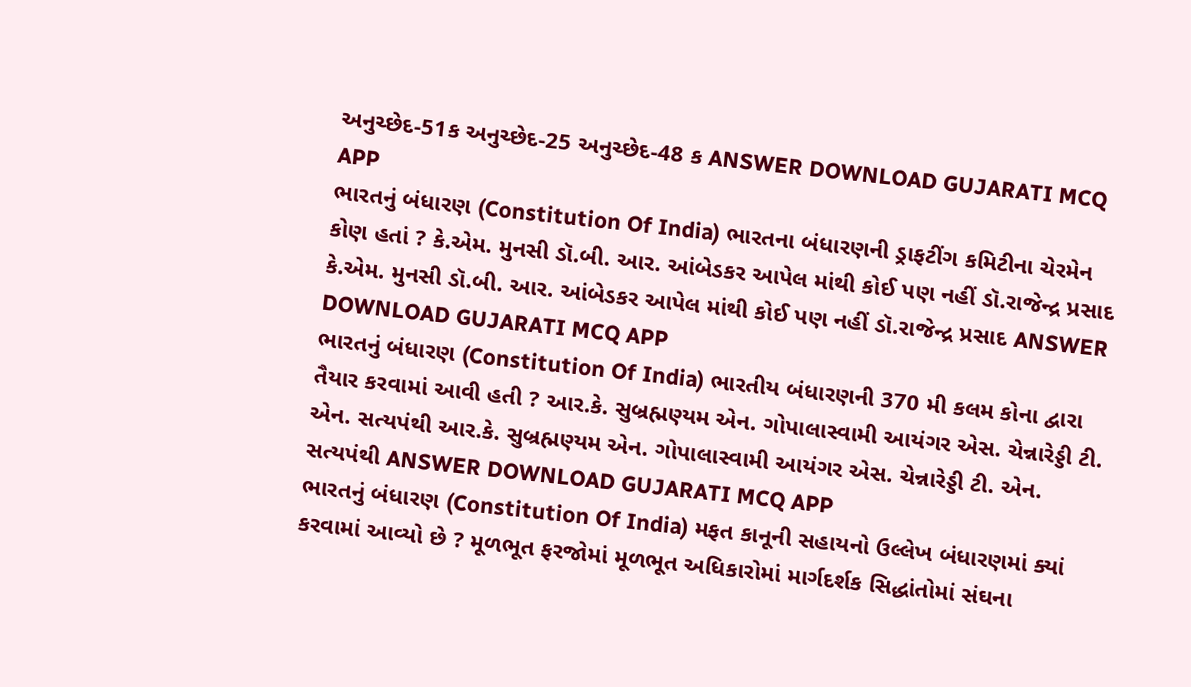અનુચ્છેદ-51ક અનુચ્છેદ-25 અનુચ્છેદ-48 ક ANSWER DOWNLOAD GUJARATI MCQ APP
ભારતનું બંધારણ (Constitution Of India) ભારતના બંધારણની ડ્રાફટીંગ કમિટીના ચેરમેન કોણ હતાં ? કે.એમ. મુનસી ડૉ.બી. આર. આંબેડકર આપેલ માંથી કોઈ પણ નહીં ડૉ.રાજેન્દ્ર પ્રસાદ કે.એમ. મુનસી ડૉ.બી. આર. આંબેડકર આપેલ માંથી કોઈ પણ નહીં ડૉ.રાજેન્દ્ર પ્રસાદ ANSWER DOWNLOAD GUJARATI MCQ APP
ભારતનું બંધારણ (Constitution Of India) ભારતીય બંધારણની 370 મી કલમ કોના દ્વારા તૈયાર કરવામાં આવી હતી ? આર.કે. સુબ્રહ્મણ્યમ એન. ગોપાલાસ્વામી આયંગર એસ. ચેન્નારેડ્ડી ટી. એન. સત્યપંથી આર.કે. સુબ્રહ્મણ્યમ એન. ગોપાલાસ્વામી આયંગર એસ. ચેન્નારેડ્ડી ટી. એન. સત્યપંથી ANSWER DOWNLOAD GUJARATI MCQ APP
ભારતનું બંધારણ (Constitution Of India) મફત કાનૂની સહાયનો ઉલ્લેખ બંધારણમાં ક્યાં કરવામાં આવ્યો છે ? મૂળભૂત ફરજોમાં મૂળભૂત અધિકારોમાં માર્ગદર્શક સિદ્ધાંતોમાં સંઘના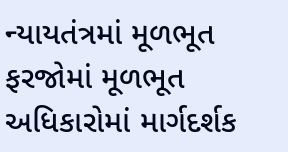ન્યાયતંત્રમાં મૂળભૂત ફરજોમાં મૂળભૂત અધિકારોમાં માર્ગદર્શક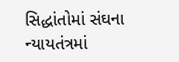સિદ્ધાંતોમાં સંઘના ન્યાયતંત્રમાં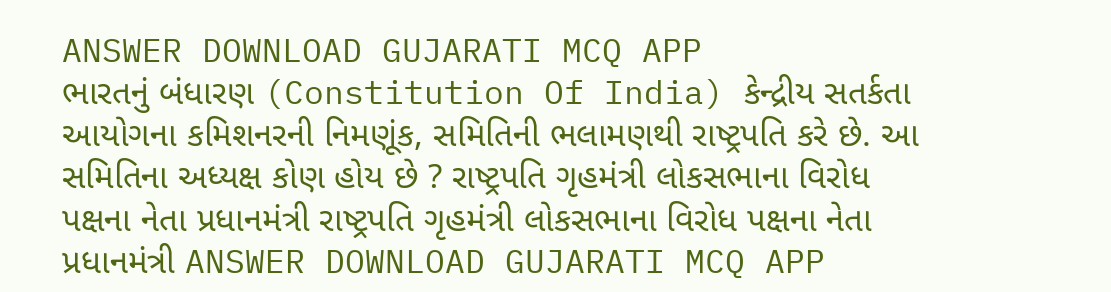ANSWER DOWNLOAD GUJARATI MCQ APP
ભારતનું બંધારણ (Constitution Of India) કેન્દ્રીય સતર્કતા આયોગના કમિશનરની નિમણૂંક, સમિતિની ભલામણથી રાષ્ટ્રપતિ કરે છે. આ સમિતિના અધ્યક્ષ કોણ હોય છે ? રાષ્ટ્રપતિ ગૃહમંત્રી લોકસભાના વિરોધ પક્ષના નેતા પ્રધાનમંત્રી રાષ્ટ્રપતિ ગૃહમંત્રી લોકસભાના વિરોધ પક્ષના નેતા પ્રધાનમંત્રી ANSWER DOWNLOAD GUJARATI MCQ APP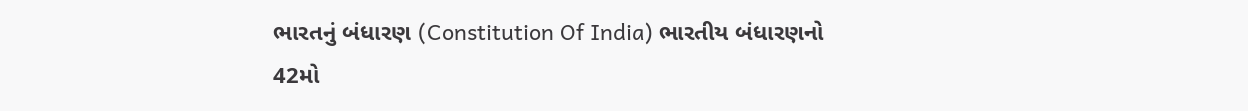ભારતનું બંધારણ (Constitution Of India) ભારતીય બંધારણનો 42મો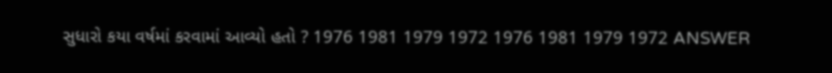સુધારો કયા વર્ષમાં કરવામાં આવ્યો હતો ? 1976 1981 1979 1972 1976 1981 1979 1972 ANSWER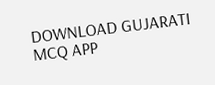DOWNLOAD GUJARATI MCQ APP